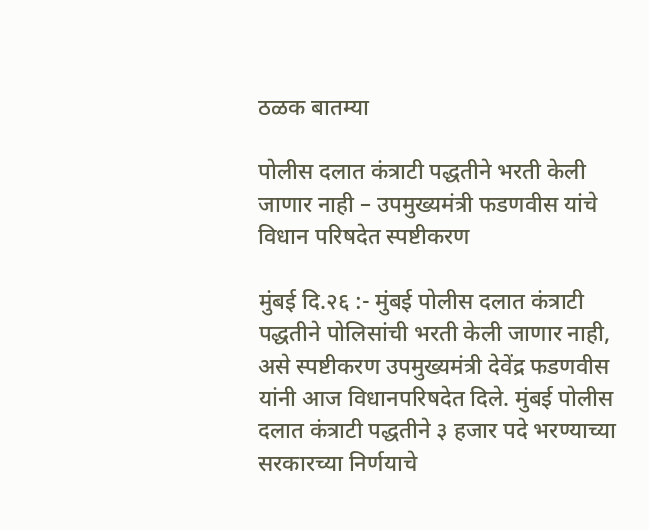ठळक बातम्या

पोलीस दलात कंत्राटी पद्धतीने भरती केली जाणार नाही – उपमुख्यमंत्री फडणवीस यांचे विधान परिषदेत स्पष्टीकरण

मुंबई दि.२६ :- मुंबई पोलीस दलात कंत्राटी पद्धतीने पोलिसांची भरती केली जाणार नाही, असे स्पष्टीकरण उपमुख्यमंत्री देवेंद्र फडणवीस यांनी आज विधानपरिषदेत दिले. मुंबई पोलीस दलात कंत्राटी पद्धतीने ३ हजार पदे भरण्याच्या सरकारच्या निर्णयाचे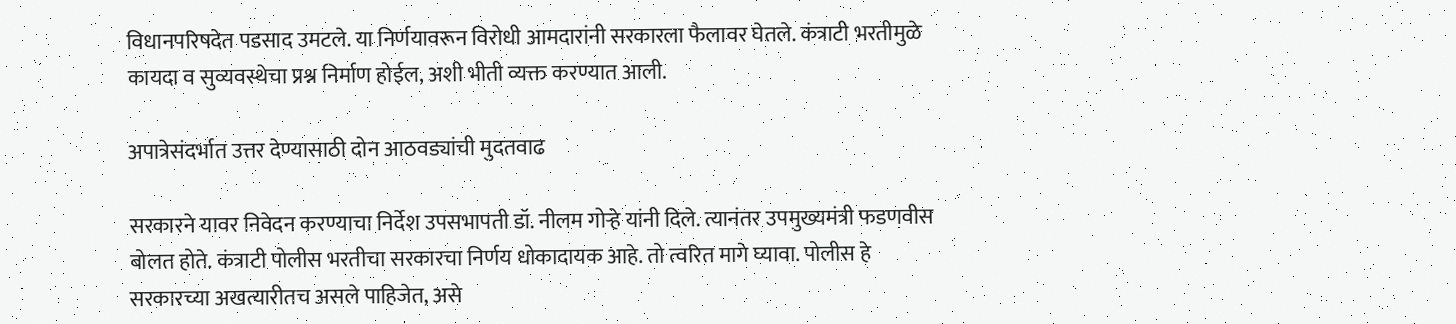विधानपरिषदेत पडसाद उमटले. या निर्णयावरून विरोधी आमदारांनी सरकारला फैलावर घेतले. कंत्राटी भरतीमुळे कायदा व सुव्यवस्थेचा प्रश्न निर्माण होईल, अशी भीती व्यक्त करण्यात आली.

अपात्रेसंदर्भात उत्तर देण्यासाठी दोन आठवड्यांची मुदतवाढ

सरकारने यावर निवेदन करण्याचा निर्देश उपसभापती डॉ. नीलम गोऱ्हे यांनी दिले. त्यानंतर उपमुख्यमंत्री फडणवीस बोलत होते. कंत्राटी पोलीस भरतीचा सरकारचा निर्णय धोकादायक आहे. तो त्वरित मागे घ्यावा. पोलीस हे सरकारच्या अखत्यारीतच असले पाहिजेत, असे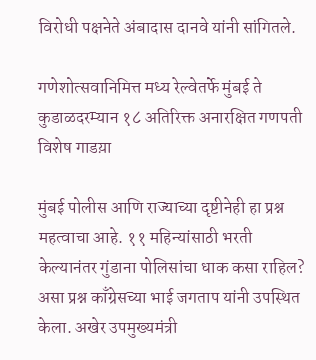विरोधी पक्षनेते अंबादास दानवे यांनी सांगितले.

गणेशोत्सवानिमित्त मध्य रेल्वेतर्फे मुंबई ते कुडाळदरम्यान १८ अतिरिक्त अनारक्षित गणपती विशेष गाडय़ा

मुंबई पोलीस आणि राज्याच्या दृष्टीनेही हा प्रश्न महत्वाचा आहे. ११ महिन्यांसाठी भरती केल्यानंतर गुंडाना पोलिसांचा धाक कसा राहिल? असा प्रश्न काँग्रेसच्या भाई जगताप यांनी उपस्थित केला. अखेर उपमुख्यमंत्री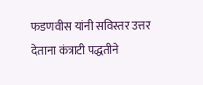फडणवीस यांनी सविस्तर उत्तर देताना कंत्राटी पद्धतीने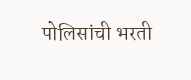पोलिसांची भरती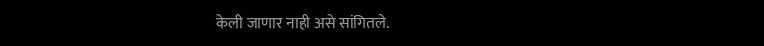केली जाणार नाही असे सांगितले.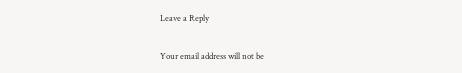Leave a Reply

Your email address will not be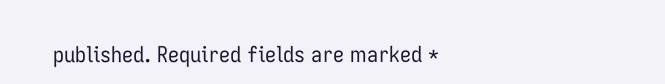published. Required fields are marked *